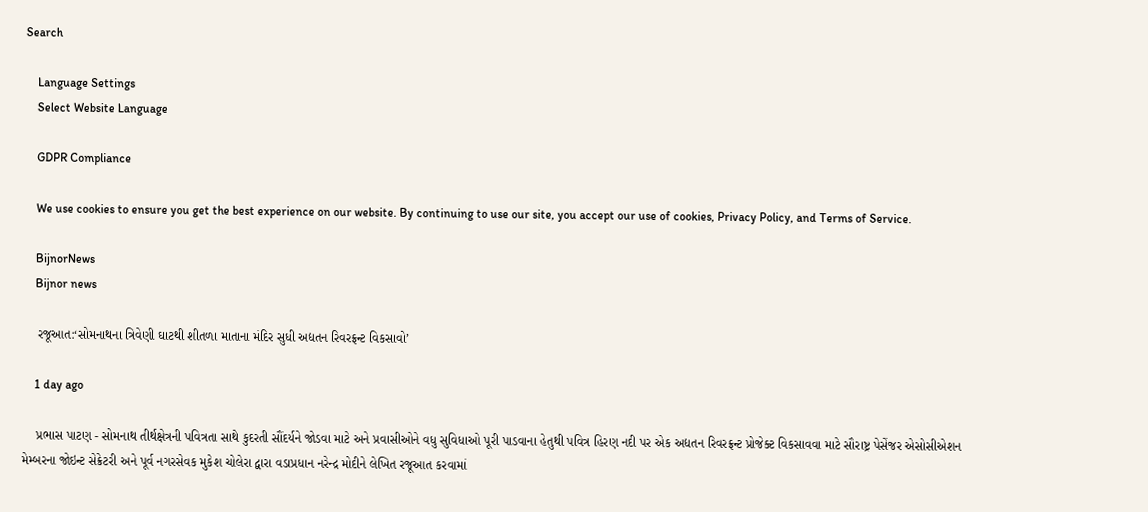Search

    Language Settings
    Select Website Language

    GDPR Compliance

    We use cookies to ensure you get the best experience on our website. By continuing to use our site, you accept our use of cookies, Privacy Policy, and Terms of Service.

    BijnorNews
    Bijnor news

    રજૂઆત:‘સોમનાથના ત્રિવેણી ઘાટથી શીતળા માતાના મંદિર સુધી અદ્યતન રિવરફ્રન્ટ વિકસાવો’

    1 day ago

    પ્રભાસ પાટણ - સોમનાથ તીર્થક્ષેત્રની પવિત્રતા સાથે કુદરતી સૌંદર્યને જોડવા માટે અને પ્રવાસીઓને વધુ સુવિધાઓ પૂરી પાડવાના હેતુથી પવિત્ર હિરણ નદી પર એક અદ્યતન રિવરફ્રન્ટ પ્રોજેક્ટ વિકસાવવા માટે સૌરાષ્ટ્ર પેસેંજર એસોસીએશન મેમ્બરના જોઇન્ટ સેક્રેટરી અને પૂર્વ નગરસેવક મુકેશ ચોલેરા દ્વારા વડાપ્રધાન નરેન્દ્ર મોદીને લેખિત રજૂઆત કરવામાં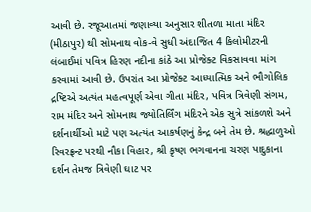આવી છે. રજૂઆતમાં જણાવ્યા અનુસાર શીતળા માતા મંદિર (મીઠાપુર) થી સોમનાથ વોક-વે સુધી અંદાજિત 4 કિલોમીટરની લંબાઈમાં પવિત્ર હિરણ નદીના કાંઠે આ પ્રોજેક્ટ વિકસાવવા માંગ કરવામાં આવી છે. ઉપરાંત આ પ્રોજેક્ટ આધ્યાત્મિક અને ભૌગોલિક દ્રષ્ટિએ અત્યંત મહત્વપૂર્ણ એવા ગીતા મંદિર, પવિત્ર ત્રિવેણી સંગમ, રામ મંદિર અને સોમનાથ જ્યોતિર્લિંગ મંદિરને એક સુત્રે સાંકળશે અને દર્શનાર્થીઓ માટે પણ અત્યંત આકર્ષણનું કેન્દ્ર બને તેમ છે. શ્રદ્ધાળુઓ રિવરફ્રન્ટ પરથી નૌકા વિહાર, શ્રી કૃષ્ણ ભગવાનના ચરણ પાદુકાના દર્શન તેમજ ત્રિવેણી ઘાટ પર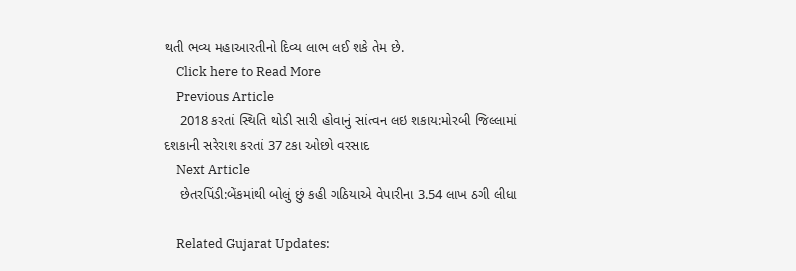થતી ભવ્ય મહાઆરતીનો દિવ્ય લાભ લઈ શકે તેમ છે.
    Click here to Read More
    Previous Article
    2018 કરતાં સ્થિતિ થોડી સારી હોવાનું સાંત્વન લઇ શકાય:મોરબી જિલ્લામાં દશકાની સરેરાશ કરતાં 37 ટકા ઓછો વરસાદ
    Next Article
    છેતરપિંડી:બેંકમાંથી બોલું છું કહી ગઠિયાએ વેપારીના 3.54 લાખ ઠગી લીધા

    Related Gujarat Updates: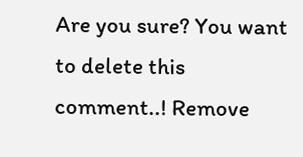Are you sure? You want to delete this comment..! Remove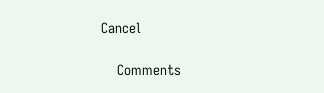Cancel

    Comments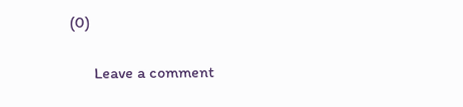(0)

      Leave a comment